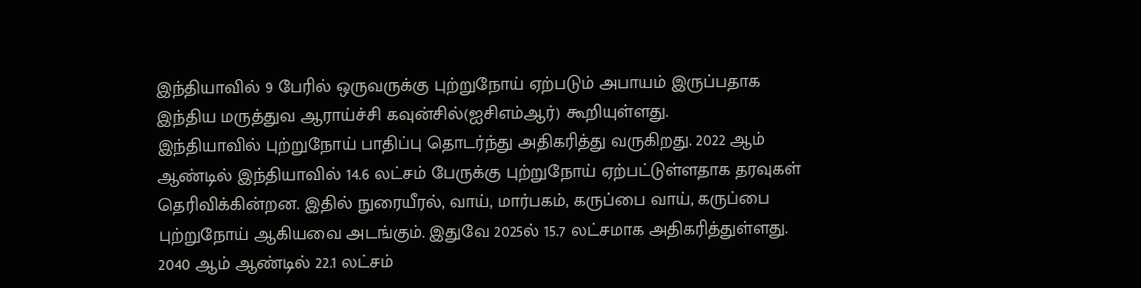இந்தியாவில் 9 பேரில் ஒருவருக்கு புற்றுநோய் ஏற்படும் அபாயம் இருப்பதாக இந்திய மருத்துவ ஆராய்ச்சி கவுன்சில்(ஐசிஎம்ஆர்) கூறியுள்ளது.
இந்தியாவில் புற்றுநோய் பாதிப்பு தொடர்ந்து அதிகரித்து வருகிறது. 2022 ஆம் ஆண்டில் இந்தியாவில் 14.6 லட்சம் பேருக்கு புற்றுநோய் ஏற்பட்டுள்ளதாக தரவுகள் தெரிவிக்கின்றன. இதில் நுரையீரல், வாய், மார்பகம், கருப்பை வாய், கருப்பை புற்றுநோய் ஆகியவை அடங்கும். இதுவே 2025ல் 15.7 லட்சமாக அதிகரித்துள்ளது. 2040 ஆம் ஆண்டில் 22.1 லட்சம்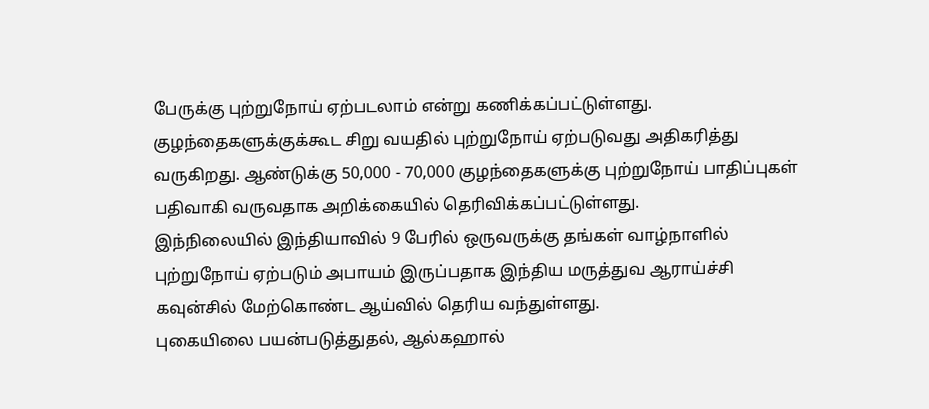பேருக்கு புற்றுநோய் ஏற்படலாம் என்று கணிக்கப்பட்டுள்ளது. குழந்தைகளுக்குக்கூட சிறு வயதில் புற்றுநோய் ஏற்படுவது அதிகரித்து வருகிறது. ஆண்டுக்கு 50,000 - 70,000 குழந்தைகளுக்கு புற்றுநோய் பாதிப்புகள் பதிவாகி வருவதாக அறிக்கையில் தெரிவிக்கப்பட்டுள்ளது.
இந்நிலையில் இந்தியாவில் 9 பேரில் ஒருவருக்கு தங்கள் வாழ்நாளில் புற்றுநோய் ஏற்படும் அபாயம் இருப்பதாக இந்திய மருத்துவ ஆராய்ச்சி கவுன்சில் மேற்கொண்ட ஆய்வில் தெரிய வந்துள்ளது.
புகையிலை பயன்படுத்துதல், ஆல்கஹால்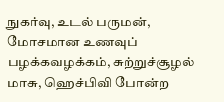நுகர்வு, உடல் பருமன், மோசமான உணவுப் பழக்கவழக்கம், சுற்றுச்சூழல் மாசு, ஹெச்பிவி போன்ற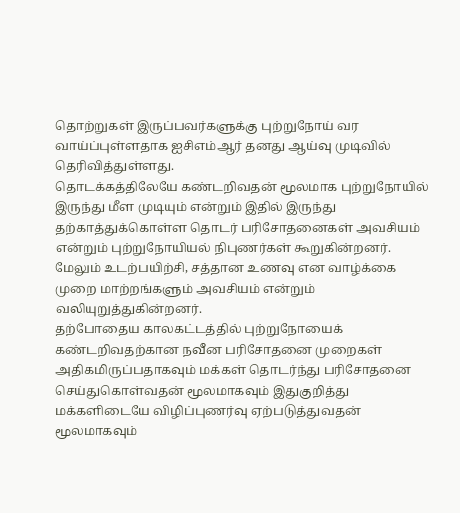தொற்றுகள் இருப்பவர்களுக்கு புற்றுநோய் வர வாய்ப்புள்ளதாக ஐசிஎம்ஆர் தனது ஆய்வு முடிவில் தெரிவித்துள்ளது.
தொடக்கத்திலேயே கண்டறிவதன் மூலமாக புற்றுநோயில் இருந்து மீள முடியும் என்றும் இதில் இருந்து தற்காத்துக்கொள்ள தொடர் பரிசோதனைகள் அவசியம் என்றும் புற்றுநோயியல் நிபுணர்கள் கூறுகின்றனர். மேலும் உடற்பயிற்சி, சத்தான உணவு என வாழ்க்கை முறை மாற்றங்களும் அவசியம் என்றும் வலியுறுத்துகின்றனர்.
தற்போதைய காலகட்டத்தில் புற்றுநோயைக் கண்டறிவதற்கான நவீன பரிசோதனை முறைகள் அதிகமிருப்பதாகவும் மக்கள் தொடர்ந்து பரிசோதனை செய்துகொள்வதன் மூலமாகவும் இதுகுறித்து மக்களிடையே விழிப்புணர்வு ஏற்படுத்துவதன் மூலமாகவும்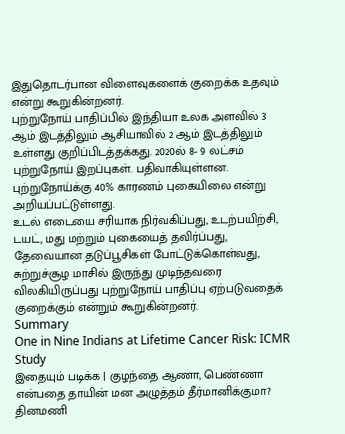இதுதொடர்பான விளைவுகளைக் குறைக்க உதவும் என்று கூறுகின்றனர்.
புற்றுநோய் பாதிப்பில் இந்தியா உலக அளவில் 3 ஆம் இடத்திலும் ஆசியாவில் 2 ஆம் இடத்திலும் உள்ளது குறிப்பிடத்தக்கது. 2020ல் 8- 9 லட்சம் புற்றுநோய் இறப்புகள். பதிவாகியுள்ளன. புற்றுநோய்க்கு 40% காரணம் புகையிலை என்று அறியப்பட்டுள்ளது.
உடல் எடையை சரியாக நிர்வகிப்பது, உடற்பயிற்சி, டயட், மது மற்றும் புகையைத் தவிர்ப்பது, தேவையான தடுப்பூசிகள் போட்டுக்கொள்வது, சுற்றுச்சூழ மாசில் இருந்து முடிந்தவரை விலகியிருப்பது புற்றுநோய் பாதிப்பு ஏற்படுவதைக் குறைக்கும் என்றும் கூறுகின்றனர்.
Summary
One in Nine Indians at Lifetime Cancer Risk: ICMR Study
இதையும் படிக்க | குழந்தை ஆணா, பெண்ணா என்பதை தாயின் மன அழுத்தம் தீர்மானிக்குமா?
தினமணி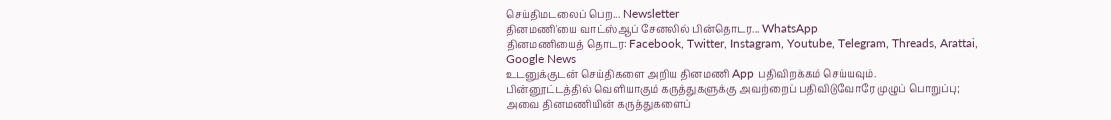செய்திமடலைப் பெற... Newsletter
தினமணி'யை வாட்ஸ்ஆப் சேனலில் பின்தொடர... WhatsApp
தினமணியைத் தொடர: Facebook, Twitter, Instagram, Youtube, Telegram, Threads, Arattai, Google News
உடனுக்குடன் செய்திகளை அறிய தினமணி App பதிவிறக்கம் செய்யவும்.
பின்னூட்டத்தில் வெளியாகும் கருத்துகளுக்கு அவற்றைப் பதிவிடுவோரே முழுப் பொறுப்பு; அவை தினமணியின் கருத்துகளைப்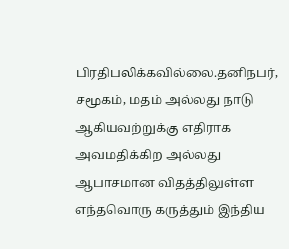பிரதிபலிக்கவில்லை.தனிநபர், சமூகம், மதம் அல்லது நாடு ஆகியவற்றுக்கு எதிராக அவமதிக்கிற அல்லது ஆபாசமான விதத்திலுள்ள எந்தவொரு கருத்தும் இந்திய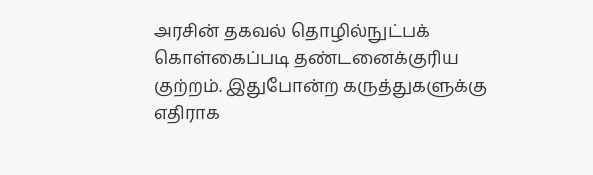அரசின் தகவல் தொழில்நுட்பக் கொள்கைப்படி தண்டனைக்குரிய குற்றம். இதுபோன்ற கருத்துகளுக்கு எதிராக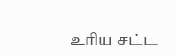உரிய சட்ட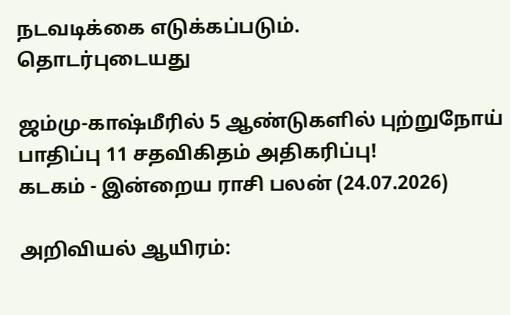நடவடிக்கை எடுக்கப்படும்.
தொடர்புடையது

ஜம்மு-காஷ்மீரில் 5 ஆண்டுகளில் புற்றுநோய் பாதிப்பு 11 சதவிகிதம் அதிகரிப்பு!
கடகம் - இன்றைய ராசி பலன் (24.07.2026)

அறிவியல் ஆயிரம்: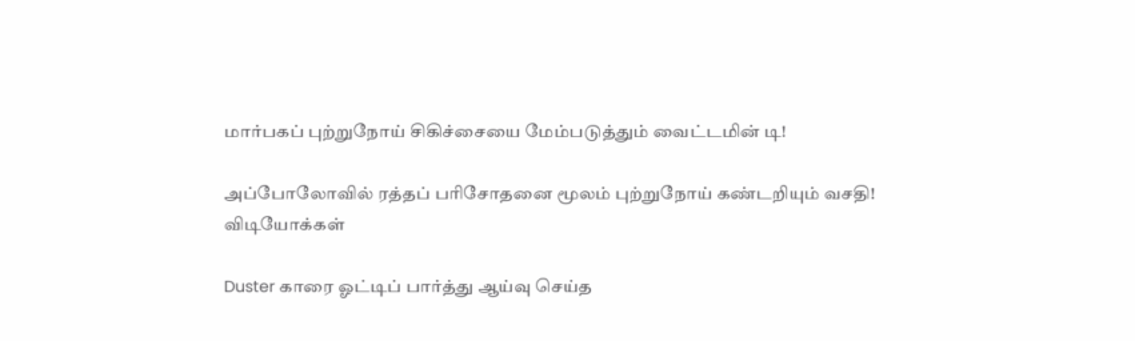மார்பகப் புற்றுநோய் சிகிச்சையை மேம்படுத்தும் வைட்டமின் டி!

அப்போலோவில் ரத்தப் பரிசோதனை மூலம் புற்றுநோய் கண்டறியும் வசதி!
விடியோக்கள்

Duster காரை ஓட்டிப் பார்த்து ஆய்வு செய்த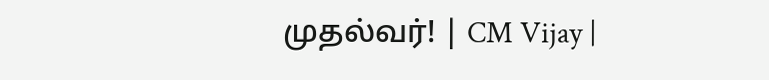முதல்வர்! | CM Vijay |